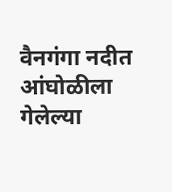वैनगंगा नदीत आंघोळीला गेलेल्या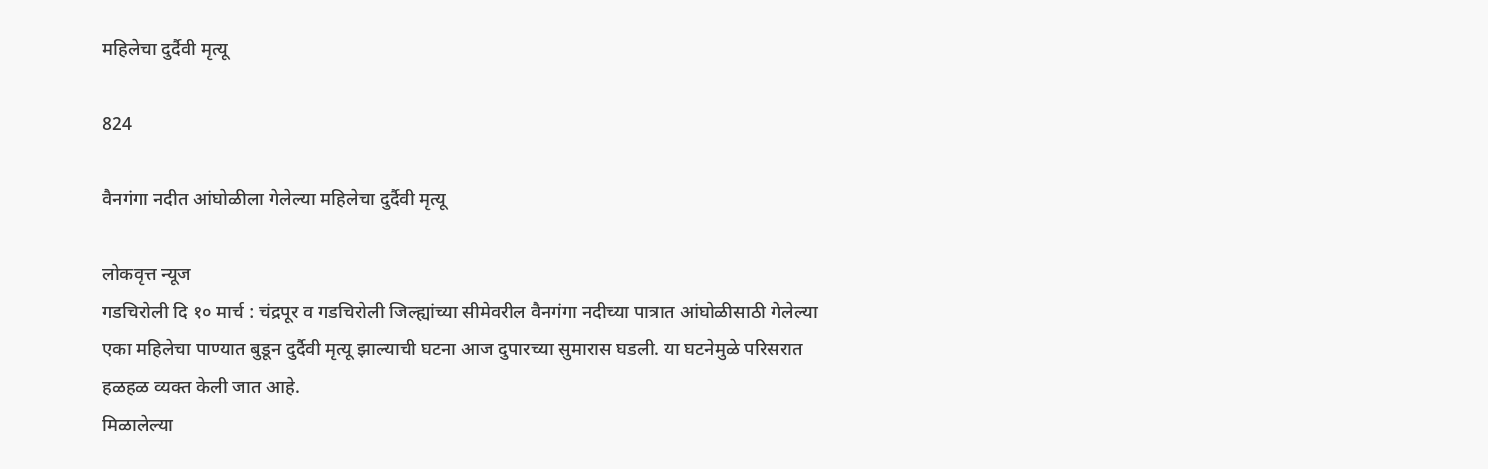महिलेचा दुर्दैवी मृत्यू

824

वैनगंगा नदीत आंघोळीला गेलेल्या महिलेचा दुर्दैवी मृत्यू

लोकवृत्त न्यूज
गडचिरोली दि १० मार्च : चंद्रपूर व गडचिरोली जिल्ह्यांच्या सीमेवरील वैनगंगा नदीच्या पात्रात आंघोळीसाठी गेलेल्या एका महिलेचा पाण्यात बुडून दुर्दैवी मृत्यू झाल्याची घटना आज दुपारच्या सुमारास घडली. या घटनेमुळे परिसरात हळहळ व्यक्त केली जात आहे.
मिळालेल्या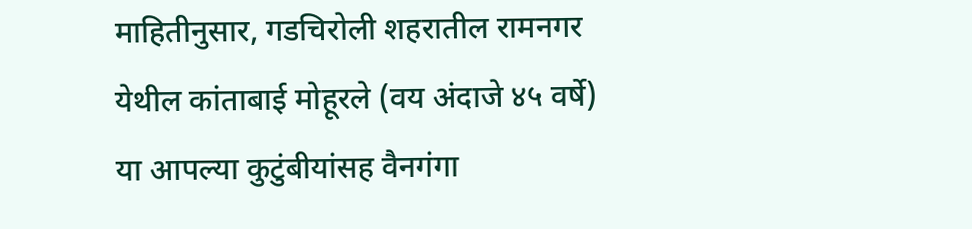माहितीनुसार, गडचिरोली शहरातील रामनगर येथील कांताबाई मोहूरले (वय अंदाजे ४५ वर्षे) या आपल्या कुटुंबीयांसह वैनगंगा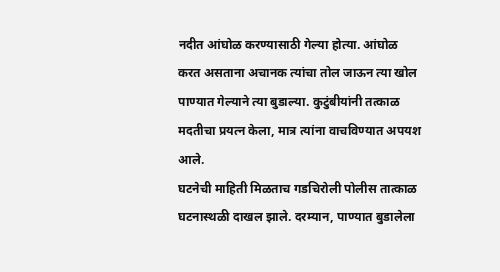नदीत आंघोळ करण्यासाठी गेल्या होत्या. आंघोळ करत असताना अचानक त्यांचा तोल जाऊन त्या खोल पाण्यात गेल्याने त्या बुडाल्या. कुटुंबीयांनी तत्काळ मदतीचा प्रयत्न केला, मात्र त्यांना वाचविण्यात अपयश आले.
घटनेची माहिती मिळताच गडचिरोली पोलीस तात्काळ घटनास्थळी दाखल झाले. दरम्यान, पाण्यात बुडालेला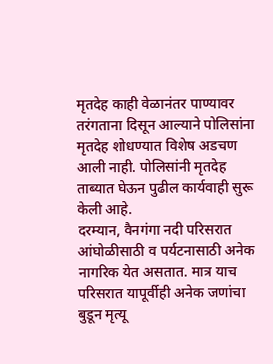मृतदेह काही वेळानंतर पाण्यावर तरंगताना दिसून आल्याने पोलिसांना मृतदेह शोधण्यात विशेष अडचण आली नाही. पोलिसांनी मृतदेह ताब्यात घेऊन पुढील कार्यवाही सुरू केली आहे.
दरम्यान, वैनगंगा नदी परिसरात आंघोळीसाठी व पर्यटनासाठी अनेक नागरिक येत असतात. मात्र याच परिसरात यापूर्वीही अनेक जणांचा बुडून मृत्यू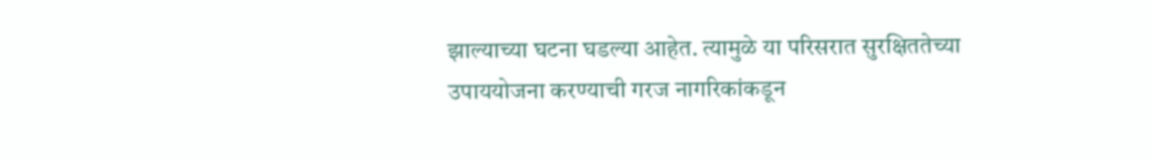झाल्याच्या घटना घडल्या आहेत. त्यामुळे या परिसरात सुरक्षिततेच्या उपाययोजना करण्याची गरज नागरिकांकडून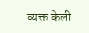व्यक्त केली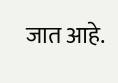जात आहे.